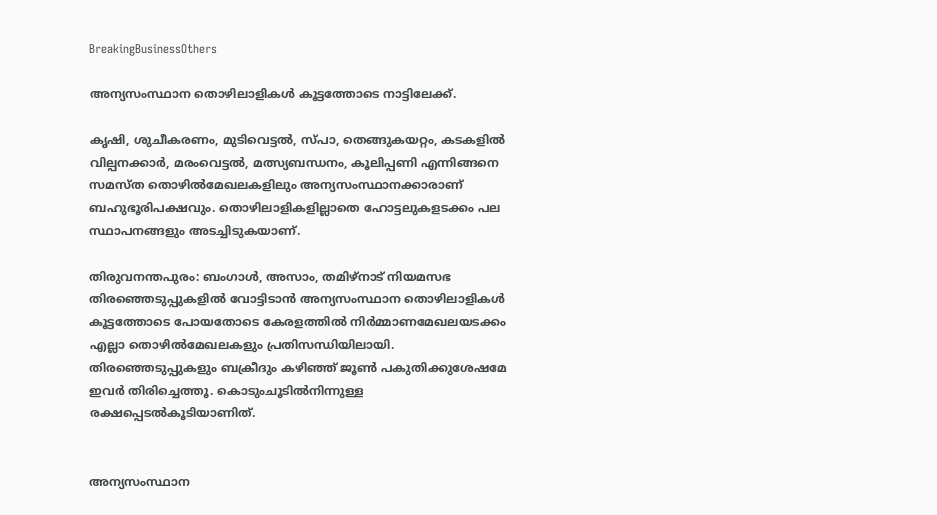BreakingBusinessOthers

അന്യസംസ്ഥാന തൊഴിലാളികൾ കൂട്ടത്തോടെ നാട്ടിലേക്ക്.

കൃഷി, ശുചീകരണം, മുടിവെട്ടൽ, സ്പാ, തെങ്ങുകയറ്റം, കടകളിൽ വില്പനക്കാർ, മരംവെട്ടൽ, മത്സ്യബന്ധനം, കൂലിപ്പണി എന്നിങ്ങനെ സമസ്ത തൊഴിൽമേഖലകളിലും അന്യസംസ്ഥാനക്കാരാണ് ബഹുഭൂരിപക്ഷവും. തൊഴിലാളികളില്ലാതെ ഹോട്ടലുകളടക്കം പല സ്ഥാപനങ്ങളും അടച്ചിടുകയാണ്.

തിരുവനന്തപുരം: ബംഗാൾ, അസാം, തമിഴ്നാട് നിയമസഭ തിരഞ്ഞെടുപ്പുകളിൽ വോട്ടിടാൻ അന്യസംസ്ഥാന തൊഴിലാളികൾ കൂട്ടത്തോടെ പോയതോടെ കേരളത്തിൽ നിർമ്മാണമേഖലയടക്കം എല്ലാ തൊഴിൽമേഖലകളും പ്രതിസന്ധിയിലായി. തിരഞ്ഞെടുപ്പുകളും ബക്രീദും കഴിഞ്ഞ് ജൂൺ പകുതിക്കുശേഷമേ ഇവർ തിരിച്ചെത്തൂ. കൊടുംചൂടിൽനിന്നുള്ള രക്ഷപ്പെടൽകൂടിയാണിത്.


അന്യസംസ്ഥാന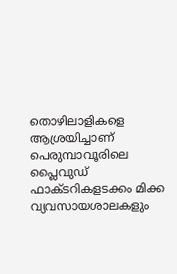തൊഴിലാളികളെ ആശ്രയിച്ചാണ് പെരുമ്പാവൂരിലെ പ്ലൈവുഡ് ഫാക്ടറികളടക്കം മിക്ക വ്യവസായശാലകളും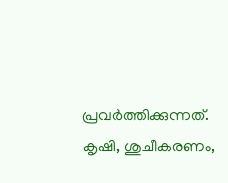പ്രവർത്തിക്കുന്നത്. കൃഷി, ശുചീകരണം,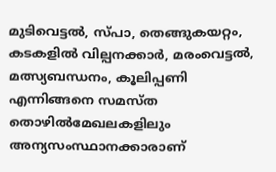മുടിവെട്ടൽ, സ്പാ, തെങ്ങുകയറ്റം, കടകളിൽ വില്പനക്കാർ, മരംവെട്ടൽ, മത്സ്യബന്ധനം, കൂലിപ്പണി എന്നിങ്ങനെ സമസ്ത തൊഴിൽമേഖലകളിലും അന്യസംസ്ഥാനക്കാരാണ്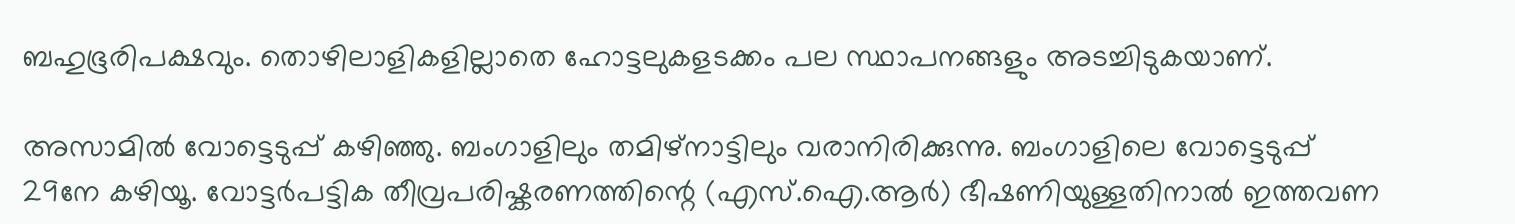ബഹുഭൂരിപക്ഷവും. തൊഴിലാളികളില്ലാതെ ഹോട്ടലുകളടക്കം പല സ്ഥാപനങ്ങളും അടച്ചിടുകയാണ്.

അസാമിൽ വോട്ടെടുപ്പ് കഴിഞ്ഞു. ബംഗാളിലും തമിഴ്നാട്ടിലും വരാനിരിക്കുന്നു. ബംഗാളിലെ വോട്ടെടുപ്പ് 29നേ കഴിയൂ. വോട്ടർപട്ടിക തീവ്രപരിഷ്കരണത്തിന്റെ (എസ്.ഐ.ആർ) ഭീഷണിയുള്ളതിനാൽ ഇത്തവണ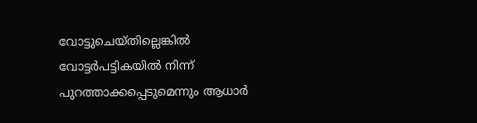വോട്ടുചെയ്തില്ലെങ്കിൽ വോട്ടർപട്ടികയിൽ നിന്ന് പുറത്താക്കപ്പെടുമെന്നും ആധാർ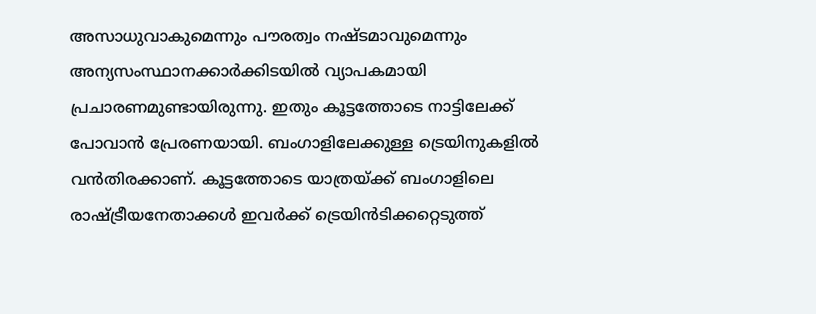അസാധുവാകുമെന്നും പൗരത്വം നഷ്ടമാവുമെന്നും അന്യസംസ്ഥാനക്കാർക്കിടയിൽ വ്യാപകമായി പ്രചാരണമുണ്ടായിരുന്നു. ഇതും കൂട്ടത്തോടെ നാട്ടിലേക്ക് പോവാൻ പ്രേരണയായി. ബംഗാളിലേക്കുള്ള ട്രെയിനുകളിൽ വൻതിരക്കാണ്. കൂട്ടത്തോടെ യാത്രയ്ക്ക് ബംഗാളിലെ രാഷ്ട്രീയനേതാക്കൾ ഇവർക്ക് ട്രെയിൻടിക്കറ്റെടുത്ത്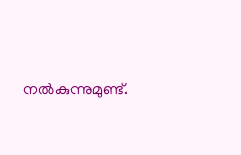നൽകുന്നുമുണ്ട്.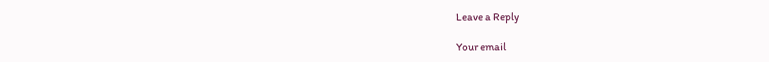Leave a Reply

Your email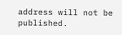address will not be published.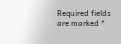Required fields are marked *